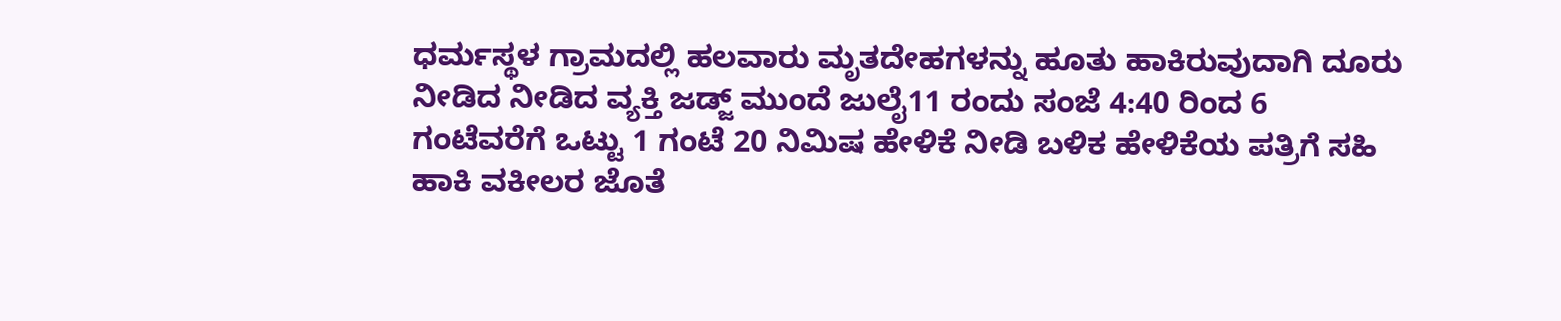ಧರ್ಮಸ್ಥಳ ಗ್ರಾಮದಲ್ಲಿ ಹಲವಾರು ಮೃತದೇಹಗಳನ್ನು ಹೂತು ಹಾಕಿರುವುದಾಗಿ ದೂರು ನೀಡಿದ ನೀಡಿದ ವ್ಯಕ್ತಿ ಜಡ್ಜ್ ಮುಂದೆ ಜುಲೈ11 ರಂದು ಸಂಜೆ 4:40 ರಿಂದ 6 ಗಂಟೆವರೆಗೆ ಒಟ್ಟು 1 ಗಂಟೆ 20 ನಿಮಿಷ ಹೇಳಿಕೆ ನೀಡಿ ಬಳಿಕ ಹೇಳಿಕೆಯ ಪತ್ರಿಗೆ ಸಹಿ ಹಾಕಿ ವಕೀಲರ ಜೊತೆ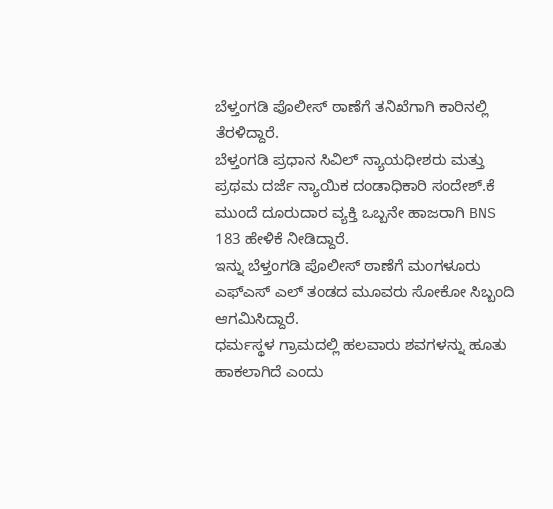ಬೆಳ್ತಂಗಡಿ ಪೊಲೀಸ್ ಠಾಣೆಗೆ ತನಿಖೆಗಾಗಿ ಕಾರಿನಲ್ಲಿ ತೆರಳಿದ್ದಾರೆ.
ಬೆಳ್ತಂಗಡಿ ಪ್ರಧಾನ ಸಿವಿಲ್ ನ್ಯಾಯಧೀಶರು ಮತ್ತು ಪ್ರಥಮ ದರ್ಜೆ ನ್ಯಾಯಿಕ ದಂಡಾಧಿಕಾರಿ ಸಂದೇಶ್.ಕೆ ಮುಂದೆ ದೂರುದಾರ ವ್ಯಕ್ತಿ ಒಬ್ಬನೇ ಹಾಜರಾಗಿ BNS 183 ಹೇಳಿಕೆ ನೀಡಿದ್ದಾರೆ.
ಇನ್ನು ಬೆಳ್ತಂಗಡಿ ಪೊಲೀಸ್ ಠಾಣೆಗೆ ಮಂಗಳೂರು ಎಫ್ಎಸ್ ಎಲ್ ತಂಡದ ಮೂವರು ಸೋಕೋ ಸಿಬ್ಬಂದಿ ಆಗಮಿಸಿದ್ದಾರೆ.
ಧರ್ಮಸ್ಥಳ ಗ್ರಾಮದಲ್ಲಿ ಹಲವಾರು ಶವಗಳನ್ನು ಹೂತು ಹಾಕಲಾಗಿದೆ ಎಂದು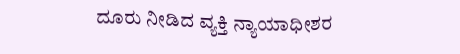ದೂರು ನೀಡಿದ ವ್ಯಕ್ತಿ ನ್ಯಾಯಾಧೀಶರ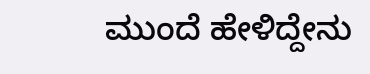ಮುಂದೆ ಹೇಳಿದ್ದೇನು